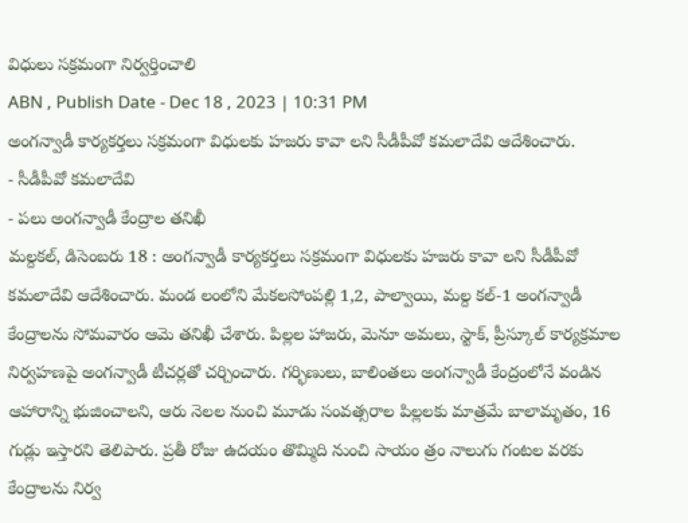విధులు సక్రమంగా నిర్వర్తించాలి
ABN , Publish Date - Dec 18 , 2023 | 10:31 PM
అంగన్వాడీ కార్యకర్తలు సక్రమంగా విధులకు హజరు కావా లని సీడీపీవో కమలాదేవి ఆదేశించారు.
- సీడీపీవో కమలాదేవి
- పలు అంగన్వాడీ కేంద్రాల తనిఖీ
మల్దకల్, డిసెంబరు 18 : అంగన్వాడీ కార్యకర్తలు సక్రమంగా విధులకు హజరు కావా లని సీడీపీవో కమలాదేవి ఆదేశించారు. మండ లంలోని మేకలసోంపల్లి 1,2, పాల్వాయి, మల్ద కల్-1 అంగన్వాడీ కేంద్రాలను సోమవారం ఆమె తనిఖీ చేశారు. పిల్లల హాజరు, మెనూ అమలు, స్టాక్, ప్రీస్కూల్ కార్యక్రమాల నిర్వహణపై అంగన్వాడీ టీచర్లతో చర్చించారు. గర్భిణులు, బాలింతలు అంగన్వాడీ కేంద్రంలోనే వండిన ఆహారాన్ని భుజించాలని, ఆరు నెలల నుంచి మూడు సంవత్సరాల పిల్లలకు మాత్రమే బాలామృతం, 16 గుడ్లు ఇస్తారని తెలిపారు. ప్రతీ రోజు ఉదయం తొమ్మిది నుంచి సాయం త్రం నాలుగు గంటల వరకు కేంద్రాలను నిర్వ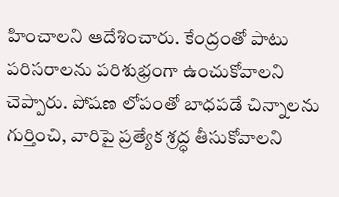హించాలని ఆదేశించారు. కేంద్రంతో పాటు పరిసరాలను పరిశుభ్రంగా ఉంచుకోవాలని చెప్పారు. పోషణ లోపంతో బాధపడే చిన్నాలను గుర్తించి, వారిపై ప్రత్యేక శ్రద్ధ తీసుకోవాలని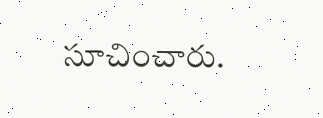సూచించారు.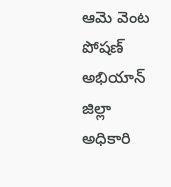ఆమె వెంట పోషణ్ అభియాన్ జిల్లా అధికారి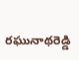రఘునాథరెడ్డి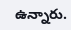ఉన్నారు.